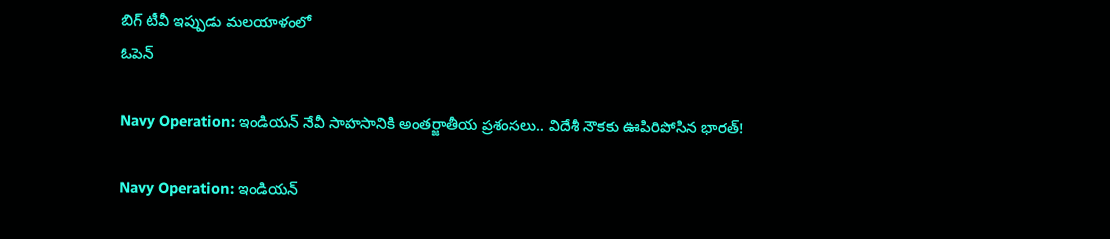బిగ్ టీవీ ఇప్పుడు మలయాళంలో
ఓపెన్

Navy Operation: ఇండియన్ నేవీ సాహసానికి అంతర్జాతీయ ప్రశంసలు.. విదేశీ నౌకకు ఊపిరిపోసిన భారత్!

Navy Operation: ఇండియన్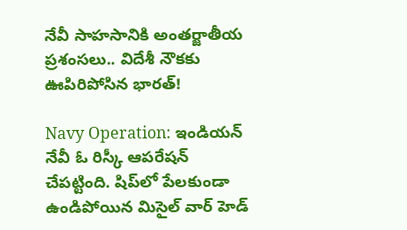నేవీ సాహసానికి అంతర్జాతీయ ప్రశంసలు.. విదేశీ నౌకకు ఊపిరిపోసిన భారత్!

Navy Operation: ఇండియన్ నేవీ ఓ రిస్కీ ఆపరేషన్ చేపట్టింది. షిప్‌లో పేలకుండా ఉండిపోయిన మిసైల్ వార్ హెడ్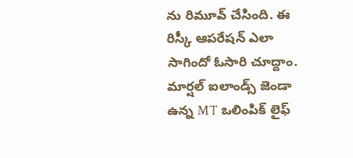ను రిమూవ్ చేసింది. ఈ రిస్కీ ఆపరేషన్ ఎలా సాగిందో ఓసారి చూద్దాం. మార్షల్ ఐలాండ్స్ జెండా ఉన్న MT ఒలింపిక్ లైఫ్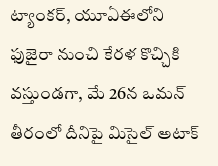ట్యాంకర్, యూఏఈలోని ఫుజైరా నుంచి కేరళ కొచ్చికి వస్తుండగా, మే 26న ఒమన్ తీరంలో దీనిపై మిసైల్ అటాక్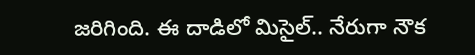జరిగింది. ఈ దాడిలో మిసైల్.. నేరుగా నౌక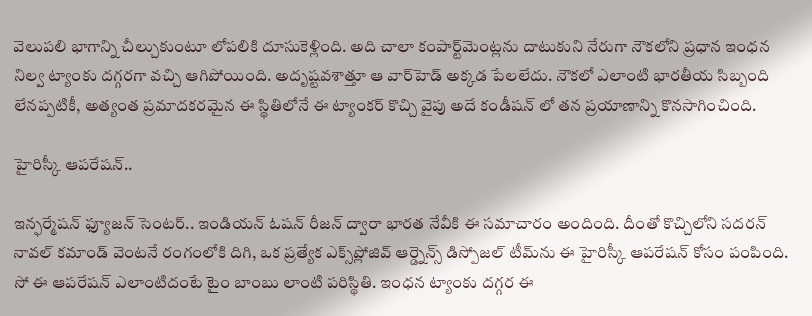వెలుపలి భాగాన్ని చీల్చుకుంటూ లోపలికి దూసుకెళ్లింది. అది చాలా కంపార్ట్‌మెంట్లను దాటుకుని నేరుగా నౌకలోని ప్రధాన ఇంధన నిల్వ ట్యాంకు దగ్గరగా వచ్చి ఆగిపోయింది. అదృష్టవశాత్తూ ఆ వార్‌హెడ్ అక్కడ పేలలేదు. నౌకలో ఎలాంటి భారతీయ సిబ్బంది లేనప్పటికీ, అత్యంత ప్రమాదకరమైన ఈ స్థితిలోనే ఈ ట్యాంకర్ కొచ్చి వైపు అదే కండీషన్ లో తన ప్రయాణాన్ని కొనసాగించింది.

హైరిస్కీ ఆపరేషన్..

ఇన్ఫర్మేషన్ ఫ్యూజన్ సెంటర్.. ఇండియన్ ఓషన్ రీజన్ ద్వారా భారత నేవీకి ఈ సమాచారం అందింది. దీంతో కొచ్చిలోని సదరన్ నావల్ కమాండ్ వెంటనే రంగంలోకి దిగి, ఒక ప్రత్యేక ఎక్స్‌ప్లోజివ్ ఆర్డ్నెన్స్ డిస్పోజల్ టీమ్‌ను ఈ హైరిస్కీ ఆపరేషన్ కోసం పంపింది. సో ఈ ఆపరేషన్ ఎలాంటిదంటే టైం బాంబు లాంటి పరిస్థితి. ఇంధన ట్యాంకు దగ్గర ఈ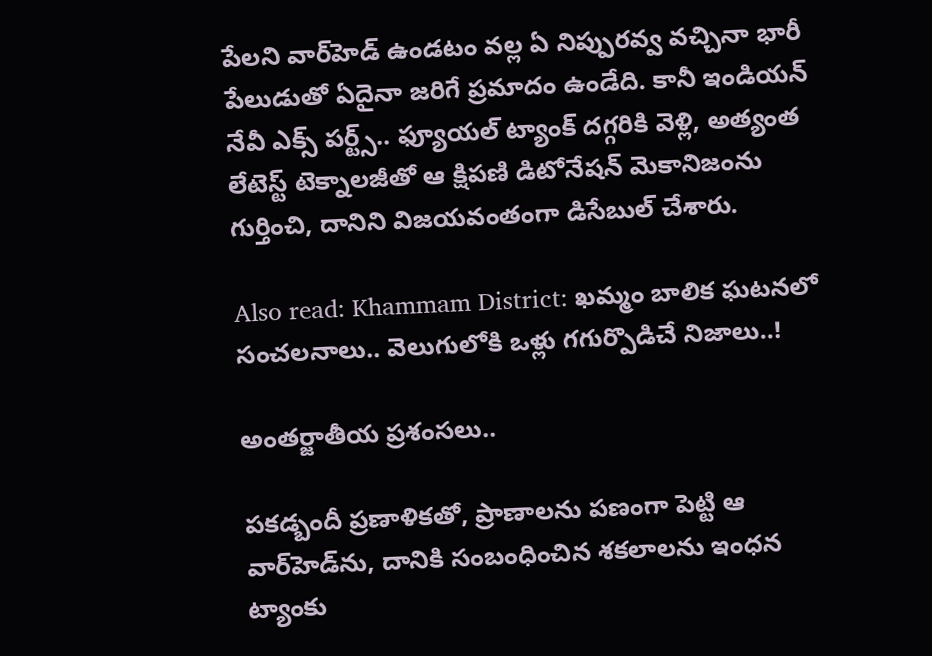పేలని వార్‌హెడ్ ఉండటం వల్ల ఏ నిప్పురవ్వ వచ్చినా భారీ పేలుడుతో ఏదైనా జరిగే ప్రమాదం ఉండేది. కానీ ఇండియన్ నేవీ ఎక్స్ పర్ట్స్.. ఫ్యూయల్ ట్యాంక్ దగ్గరికి వెళ్లి, అత్యంత లేటెస్ట్ టెక్నాలజీతో ఆ క్షిపణి డిటోనేషన్ మెకానిజంను గుర్తించి, దానిని విజయవంతంగా డిసేబుల్ చేశారు.

Also read: Khammam District: ఖమ్మం బాలిక ఘటనలో సంచలనాలు.. వెలుగులోకి ఒళ్లు గగుర్పొడిచే నిజాలు..!

అంతర్జాతీయ ప్రశంసలు..

పకడ్బందీ ప్రణాళికతో, ప్రాణాలను పణంగా పెట్టి ఆ వార్‌హెడ్‌ను, దానికి సంబంధించిన శకలాలను ఇంధన ట్యాంకు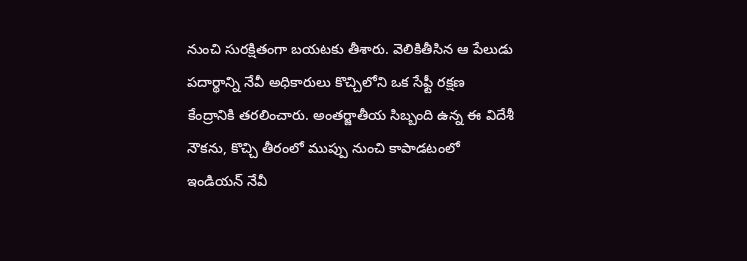నుంచి సురక్షితంగా బయటకు తీశారు. వెలికితీసిన ఆ పేలుడు పదార్థాన్ని నేవీ అధికారులు కొచ్చిలోని ఒక సేఫ్టీ రక్షణ కేంద్రానికి తరలించారు. అంతర్జాతీయ సిబ్బంది ఉన్న ఈ విదేశీ నౌకను, కొచ్చి తీరంలో ముప్పు నుంచి కాపాడటంలో ఇండియన్ నేవీ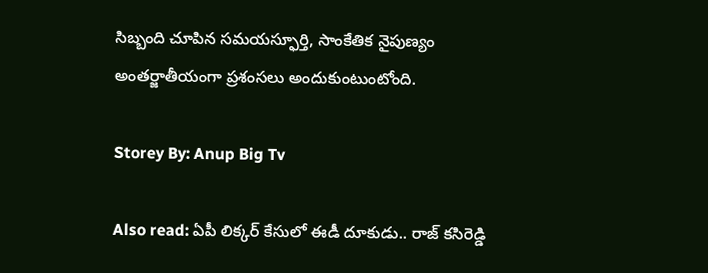సిబ్బంది చూపిన సమయస్ఫూర్తి, సాంకేతిక నైపుణ్యం అంతర్జాతీయంగా ప్రశంసలు అందుకుంటుంటోంది.

Storey By: Anup Big Tv

Also read: ఏపీ లిక్కర్ కేసులో ఈడీ దూకుడు.. రాజ్‌ కసిరెడ్డి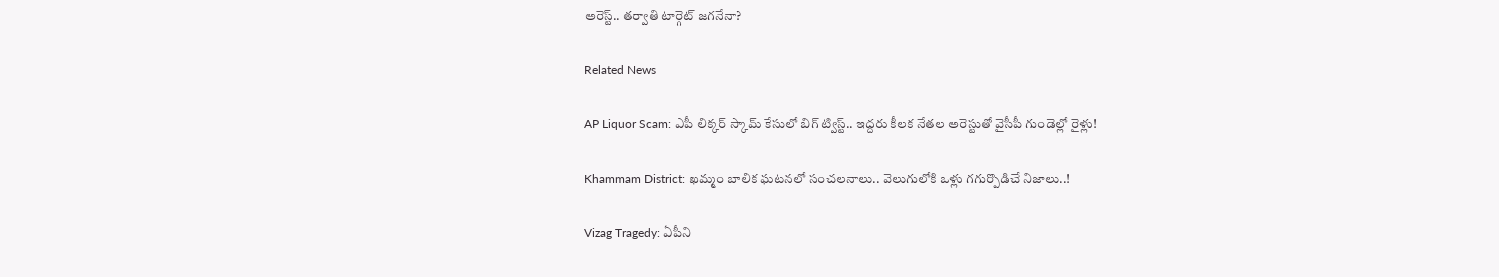అరెస్ట్.. తర్వాతి టార్గెట్ జగనేనా?

Related News

AP Liquor Scam: ఎపీ లిక్కర్ స్కామ్‌ కేసులో బిగ్ ట్విస్ట్.. ఇద్దరు కీలక నేతల అరెస్టుతో వైసీపీ గుండెల్లో రైళ్లు!

Khammam District: ఖమ్మం బాలిక ఘటనలో సంచలనాలు.. వెలుగులోకి ఒళ్లు గగుర్పొడిచే నిజాలు..!

Vizag Tragedy: ఏపీని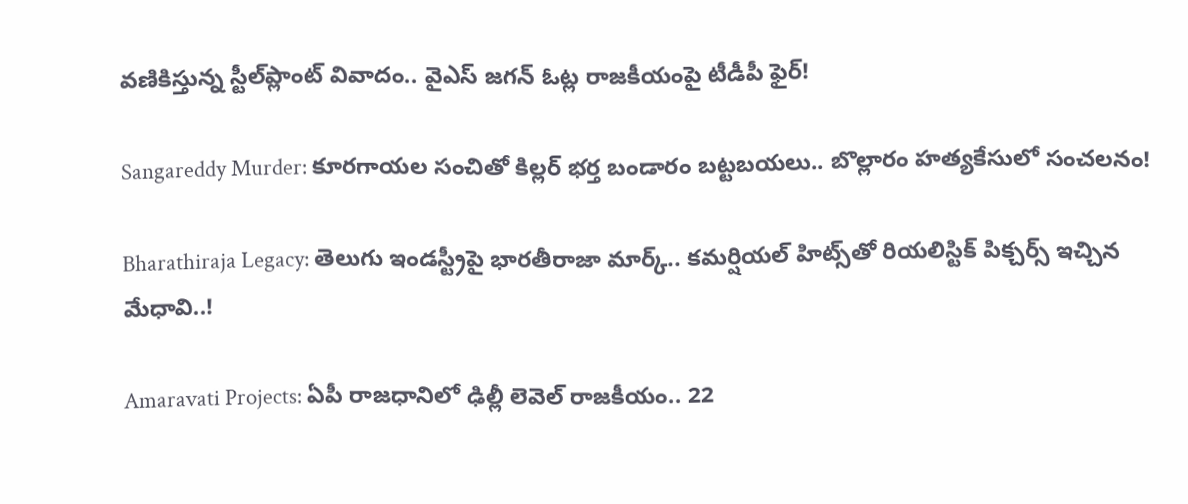వణికిస్తున్న స్టీల్‌ప్లాంట్ వివాదం.. వైఎస్ జగన్ ఓట్ల రాజకీయంపై టీడీపీ ఫైర్!

Sangareddy Murder: కూరగాయల సంచితో కిల్లర్ భర్త బండారం బట్టబయలు.. బొల్లారం హత్యకేసులో సంచలనం!

Bharathiraja Legacy: తెలుగు ఇండస్ట్రీపై భారతీరాజా మార్క్.. కమర్షియల్ హిట్స్‌తో రియలిస్టిక్ పిక్చర్స్ ఇచ్చిన మేధావి..!

Amaravati Projects: ఏపీ రాజధానిలో ఢిల్లీ లెవెల్ రాజకీయం.. 22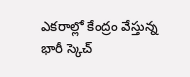ఎకరాల్లో కేంద్రం వేస్తున్న భారీ స్కెచ్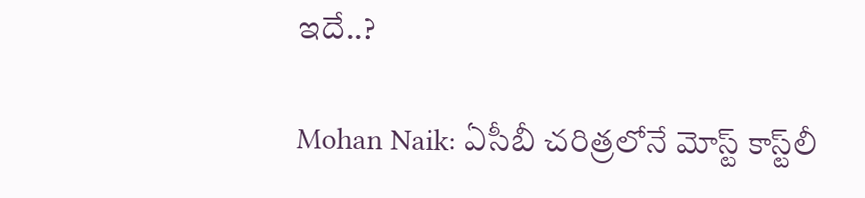ఇదే..?

Mohan Naik: ఏసీబీ చరిత్రలోనే మోస్ట్ కాస్ట్‌లీ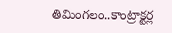తిమింగలం..కాంట్రాక్టర్ల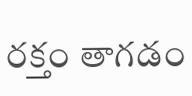రక్తం తాగడం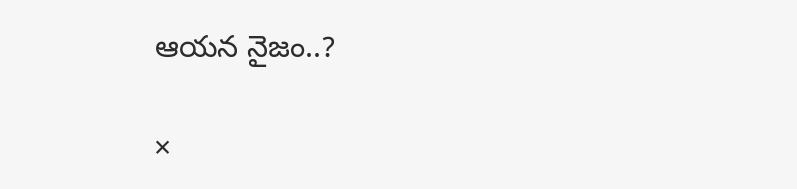ఆయన నైజం..?

×